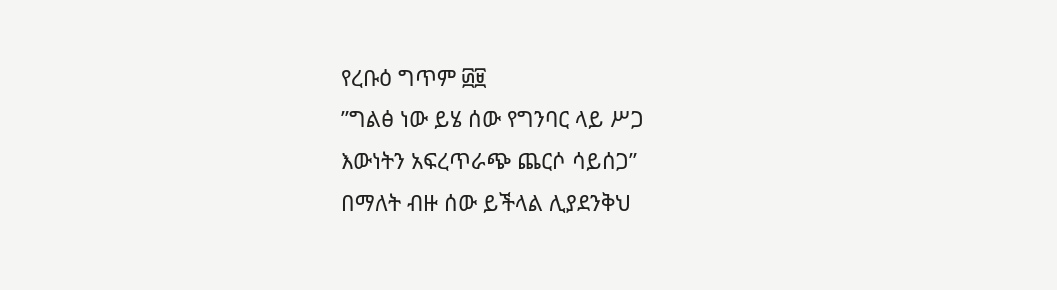የረቡዕ ግጥም ፴፱
”ግልፅ ነው ይሄ ሰው የግንባር ላይ ሥጋ
እውነትን አፍረጥራጭ ጨርሶ ሳይሰጋ”
በማለት ብዙ ሰው ይችላል ሊያደንቅህ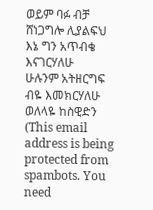ወይም ባፉ ብቻ ሸነጋግሎ ሊያልፍህ
እኔ ግን አጥብቄ እናገርሃለሁ
ሁሉንም አትዘርግፍ ብዬ እመክርሃለሁ
ወለላዬ ከስዊድን (This email address is being protected from spambots. You need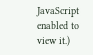JavaScript enabled to view it.)